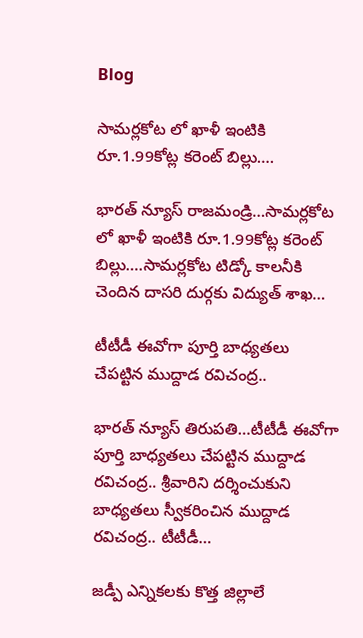Blog

సామర్లకోట లో ఖాళీ ఇంటికి రూ.1.99కోట్ల కరెంట్ బిల్లు….

భారత్ న్యూస్ రాజమండ్రి…సామర్లకోట లో ఖాళీ ఇంటికి రూ.1.99కోట్ల కరెంట్ బిల్లు….సామర్లకోట టిడ్కో కాలనీకి చెందిన దాసరి దుర్గకు విద్యుత్ శాఖ…

టీటీడీ ఈవోగా పూర్తి బాధ్యతలు చేపట్టిన ముద్దాడ రవిచంద్ర..

భారత్ న్యూస్ తిరుపతి…టీటీడీ ఈవోగా పూర్తి బాధ్యతలు చేపట్టిన ముద్దాడ రవిచంద్ర.. శ్రీవారిని దర్శించుకుని బాధ్యతలు స్వీకరించిన ముద్దాడ రవిచంద్ర.. టీటీడీ…

జడ్పీ ఎన్నికలకు కొత్త జిల్లాలే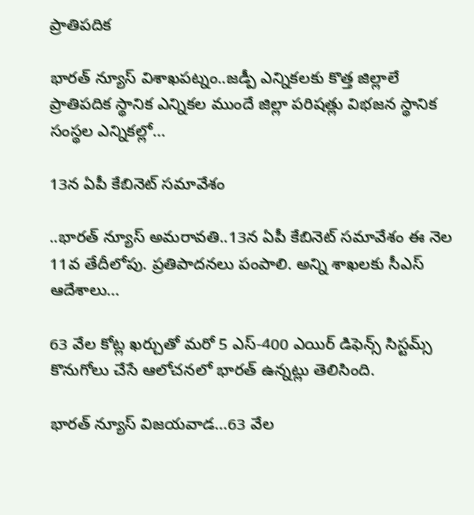ప్రాతిపదిక

భారత్ న్యూస్ విశాఖపట్నం..జడ్పీ ఎన్నికలకు కొత్త జిల్లాలే ప్రాతిపదిక స్థానిక ఎన్నికల ముందే జిల్లా పరిషత్లు విభజన స్థానిక సంస్థల ఎన్నికల్లో…

13న ఏపీ కేబినెట్ సమావేశం

..భారత్ న్యూస్ అమరావతి..13న ఏపీ కేబినెట్ సమావేశం ఈ నెల 11వ తేదీలోపు. ప్రతిపాదనలు పంపాలి. అన్ని శాఖలకు సీఎస్ ఆదేశాలు…

63 వేల కోట్ల ఖ‌ర్చుతో మ‌రో 5 ఎస్-400 ఎయిర్ డిఫెన్స్ సిస్ట‌మ్స్ కొనుగోలు చేసే ఆలోచ‌న‌లో భార‌త్ ఉన్న‌ట్లు తెలిసింది.

భారత్ న్యూస్ విజయవాడ…63 వేల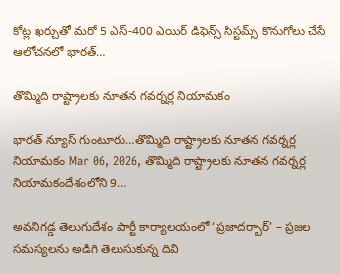కోట్ల ఖ‌ర్చుతో మ‌రో 5 ఎస్-400 ఎయిర్ డిఫెన్స్ సిస్ట‌మ్స్ కొనుగోలు చేసే ఆలోచ‌న‌లో భార‌త్…

తొమ్మిది రాష్ట్రాలకు నూతన గవర్నర్ల నియామకం

భారత్ న్యూస్ గుంటూరు…తొమ్మిది రాష్ట్రాలకు నూతన గవర్నర్ల నియామకం Mar 06, 2026, తొమ్మిది రాష్ట్రాలకు నూతన గవర్నర్ల నియామకందేశంలోని 9…

అవనిగడ్డ తెలుగుదేశం పార్టీ కార్యాలయంలో ‘ప్రజాదర్బార్’ – ప్రజల సమస్యలను అడిగి తెలుసుకున్న దివి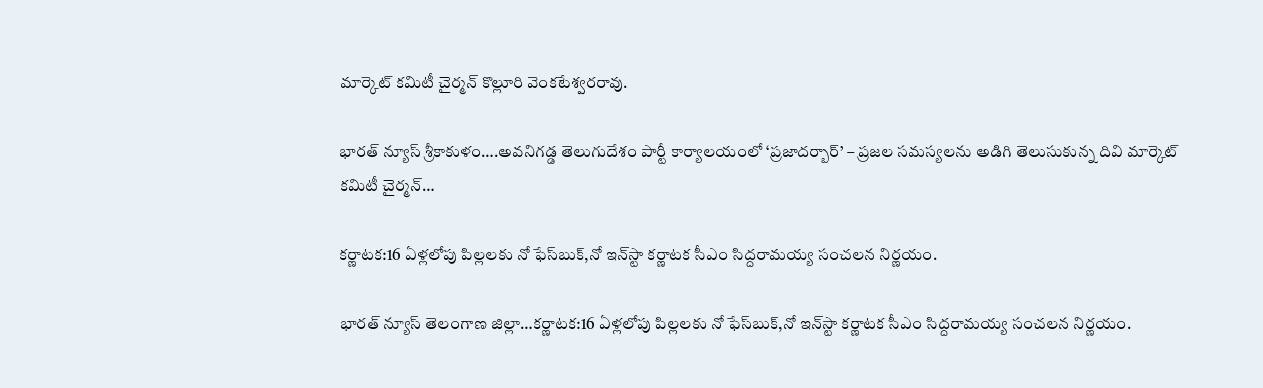మార్కెట్ కమిటీ చైర్మన్ కొల్లూరి వెంకటేశ్వరరావు.

భారత్ న్యూస్ శ్రీకాకుళం….అవనిగడ్డ తెలుగుదేశం పార్టీ కార్యాలయంలో ‘ప్రజాదర్బార్’ – ప్రజల సమస్యలను అడిగి తెలుసుకున్న దివి మార్కెట్ కమిటీ చైర్మన్…

కర్ణాటక:16 ఏళ్లలోపు పిల్లలకు నో ఫేస్‌బుక్,నో ఇన్‌స్టా కర్ణాటక సీఎం సిద్దరామయ్య సంచలన నిర్ణయం.

భారత్ న్యూస్ తెలంగాణ జిల్లా…కర్ణాటక:16 ఏళ్లలోపు పిల్లలకు నో ఫేస్‌బుక్,నో ఇన్‌స్టా కర్ణాటక సీఎం సిద్దరామయ్య సంచలన నిర్ణయం.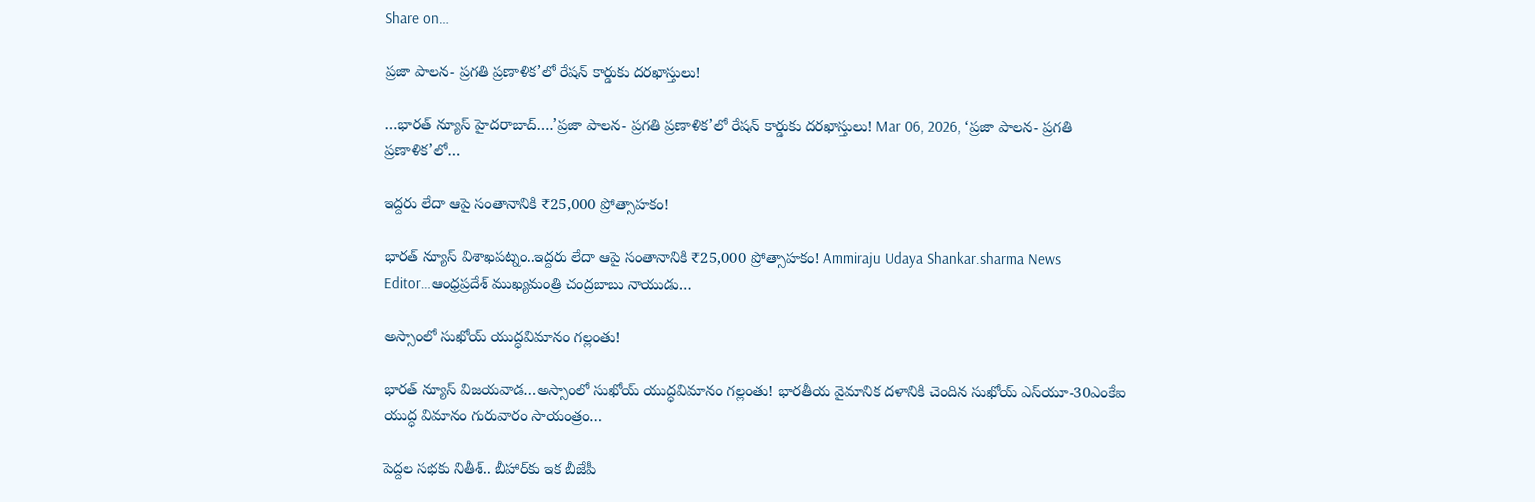Share on…

ప్రజా పాలన- ప్రగతి ప్రణాళిక’లో రేషన్ కార్డుకు దరఖాస్తులు!

…భారత్ న్యూస్ హైదరాబాద్….’ప్రజా పాలన- ప్రగతి ప్రణాళిక’లో రేషన్ కార్డుకు దరఖాస్తులు! Mar 06, 2026, ‘ప్రజా పాలన- ప్రగతి ప్రణాళిక’లో…

ఇద్దరు లేదా ఆపై సంతానానికి ₹25,000 ప్రోత్సాహకం!

భారత్ న్యూస్ విశాఖపట్నం..ఇద్దరు లేదా ఆపై సంతానానికి ₹25,000 ప్రోత్సాహకం! Ammiraju Udaya Shankar.sharma News Editor…ఆంధ్రప్రదేశ్ ముఖ్యమంత్రి చంద్రబాబు నాయుడు…

అస్సాంలో సుఖోయ్ యుద్ధవిమానం గల్లంతు!

భారత్ న్యూస్ విజయవాడ…అస్సాంలో సుఖోయ్ యుద్ధవిమానం గల్లంతు! భారతీయ వైమానిక దళానికి చెందిన సుఖోయ్‌ ఎస్‌యూ-30ఎంకేఐ యుద్ధ విమానం గురువారం సాయంత్రం…

పెద్దల సభకు నితీశ్.. బీహార్‌కు ఇక బీజేపీ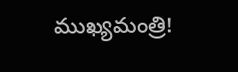ముఖ్యమంత్రి!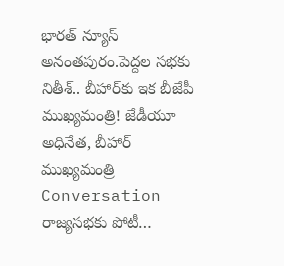భారత్ న్యూస్ అనంతపురం.పెద్దల సభకు నితీశ్.. బీహార్‌కు ఇక బీజేపీ ముఖ్యమంత్రి! జేడీయూ అధినేత, బీహార్‌ ముఖ్యమంత్రి Conversation రాజ్యసభకు పోటీ…